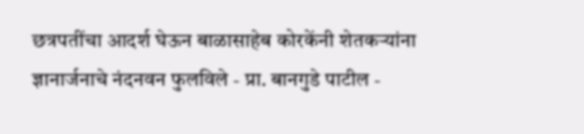छत्रपतींचा आदर्श घेऊन बाळासाहेब कोरकेंनी शेतकऱ्यांना ज्ञानार्जनाचे नंदनवन फुलविले - प्रा. बानगुडे पाटील -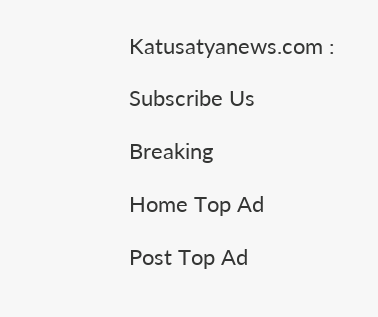Katusatyanews.com :

Subscribe Us

Breaking

Home Top Ad

Post Top Ad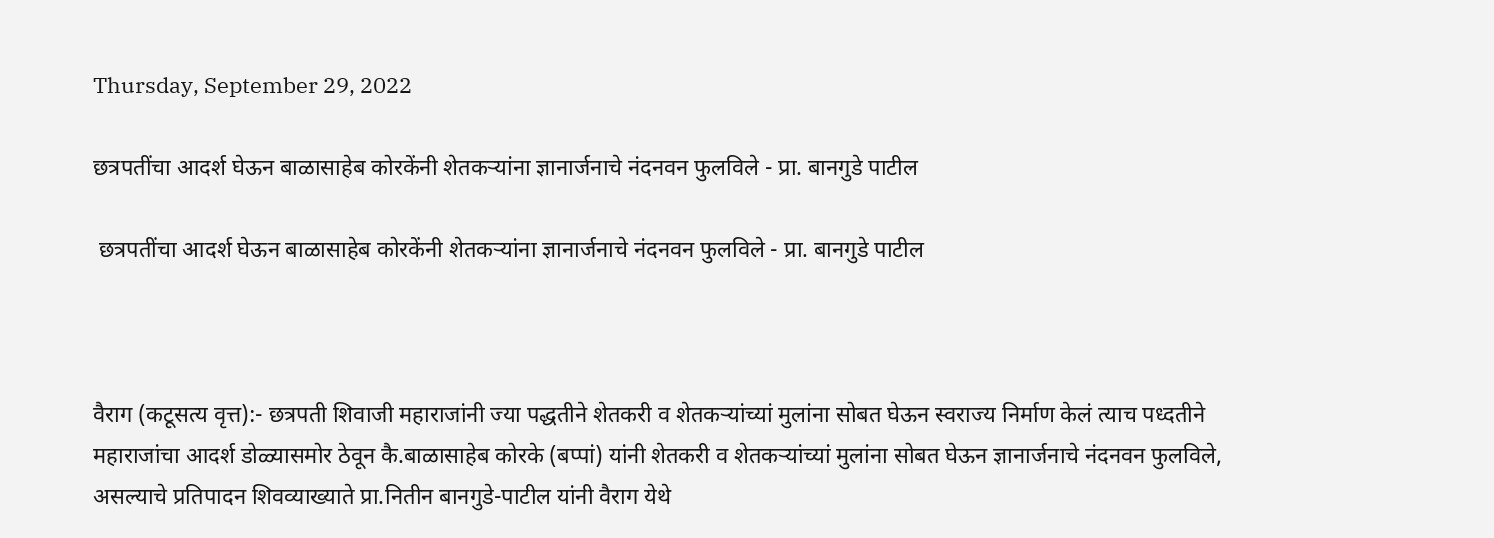Thursday, September 29, 2022

छत्रपतींचा आदर्श घेऊन बाळासाहेब कोरकेंनी शेतकऱ्यांना ज्ञानार्जनाचे नंदनवन फुलविले - प्रा. बानगुडे पाटील

 छत्रपतींचा आदर्श घेऊन बाळासाहेब कोरकेंनी शेतकऱ्यांना ज्ञानार्जनाचे नंदनवन फुलविले - प्रा. बानगुडे पाटील



वैराग (कटूसत्य वृत्त):- छत्रपती शिवाजी महाराजांनी ज्या पद्धतीने शेतकरी व शेतकऱ्यांच्यां मुलांना सोबत घेऊन स्वराज्य निर्माण केलं त्याच पध्दतीने महाराजांचा आदर्श डोळ्यासमोर ठेवून कै.बाळासाहेब कोरके (बप्पां) यांनी शेतकरी व शेतकऱ्यांच्यां मुलांना सोबत घेऊन ज्ञानार्जनाचे नंदनवन फुलविले, असल्याचे प्रतिपादन शिवव्याख्याते प्रा.नितीन बानगुडे-पाटील यांनी वैराग येथे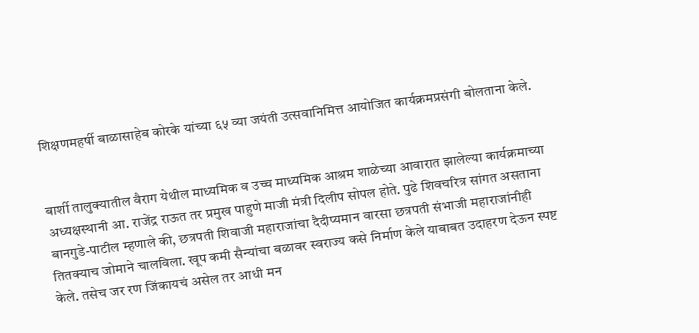शिक्षणमहर्षी बाळासाहेब कोरके यांच्या ६५ व्या जयंती उत्सवानिमित्त आयोजित कार्यक्रमप्रसंगी बोलताना केले.


बार्शी तालुक्यातील वैराग येथील माध्यमिक व उच्च माध्यमिक आश्रम शाळेच्या आवारात झालेल्या कार्यक्रमाच्या अध्यक्षस्थानी आ. राजेंद्र राऊत तर प्रमुख पाहुणे माजी मंत्री दिलीप सोपल होते. पुढे शिवचरित्र सांगत असताना बानगुडे-पाटील म्हणाले की, छत्रपती शिवाजी महाराजांचा दैदीप्यमान वारसा छत्रपती संभाजी महाराजांनीही तितक्याच जोमाने चालविला. खूप कमी सैन्यांचा बळावर स्वराज्य कसे निर्माण केले याबाबत उदाहरण देऊन स्पष्ट केले. तसेच जर रण जिंकायचं असेल तर आधी मन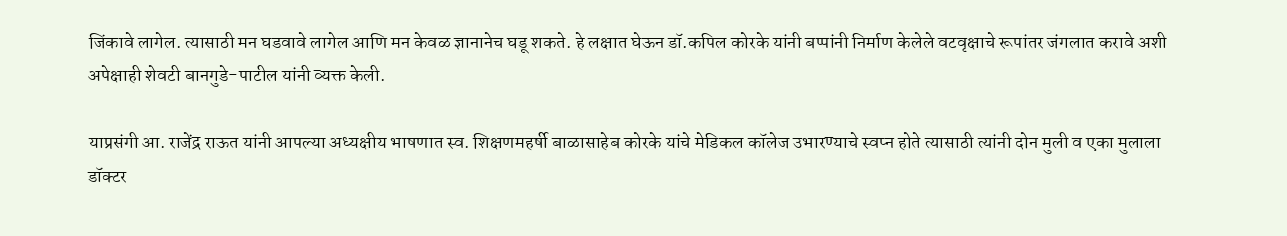जिंकावे लागेल. त्यासाठी मन घडवावे लागेल आणि मन केवळ ज्ञानानेच घडू शकते. हे लक्षात घेऊन डॉ.कपिल कोरके यांनी बप्पांनी निर्माण केलेले वटवृक्षाचे रूपांतर जंगलात करावे अशी अपेक्षाही शेवटी बानगुडे-पाटील यांनी व्यक्त केली.

याप्रसंगी आ. राजेंद्र राऊत यांनी आपल्या अध्यक्षीय भाषणात स्व. शिक्षणमहर्षी बाळासाहेब कोरके यांचे मेडिकल कॉलेज उभारण्याचे स्वप्न होते त्यासाठी त्यांनी दोन मुली व एका मुलाला डॉक्टर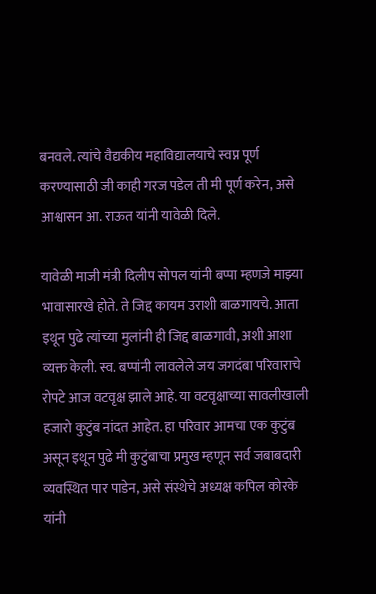बनवले. त्यांचे वैद्यकीय महाविद्यालयाचे स्वप्न पूर्ण करण्यासाठी जी काही गरज पडेल ती मी पूर्ण करेन, असे आश्वासन आ. राऊत यांनी यावेळी दिले.

यावेळी माजी मंत्री दिलीप सोपल यांनी बप्पा म्हणजे माझ्या भावासारखे होते. ते जिद्द कायम उराशी बाळगायचे. आता इथून पुढे त्यांच्या मुलांनी ही जिद्द बाळगावी, अशी आशा व्यक्त केली. स्व. बप्पांनी लावलेले जय जगदंबा परिवाराचे रोपटे आज वटवृक्ष झाले आहे. या वटवृक्षाच्या सावलीखाली हजारो कुटुंब नांदत आहेत. हा परिवार आमचा एक कुटुंब असून इथून पुढे मी कुटुंबाचा प्रमुख म्हणून सर्व जबाबदारी व्यवस्थित पार पाडेन, असे संस्थेचे अध्यक्ष कपिल कोरके यांनी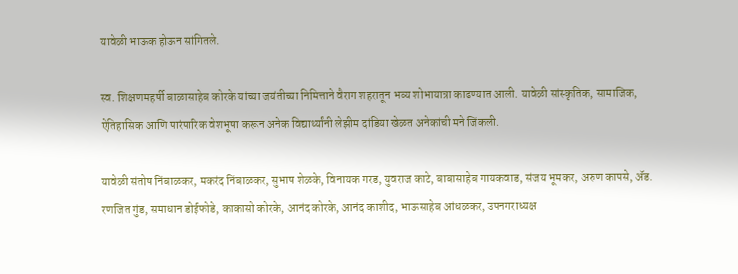यावेळी भाऊक होऊन सांगितले.

स्व. शिक्षणमहर्षी बाळासाहेब कोरके यांच्या जयंतीच्या निमित्ताने वैराग शहरातून भव्य शोभायात्रा काढण्यात आली. यावेळी सांस्कृतिक, सामाजिक, ऐतिहासिक आणि पारंपारिक वेशभूषा करून अनेक विद्यार्थ्यांनी लेझीम दांडिया खेळत अनेकांची मने जिंकली.

यावेळी संतोष निंबाळकर, मकरंद निंबाळकर, सुभाष शेळके, विनायक गरड, युवराज काटे, बाबासाहेब गायकवाड, संजय भूमकर, अरुण कापसे, ॲड. रणजित गुंड, समाधान डोईफोडे, काकासो कोरके, आनंद कोरके, आनंद काशीद, भाऊसाहेब आंधळकर, उपनगराध्यक्ष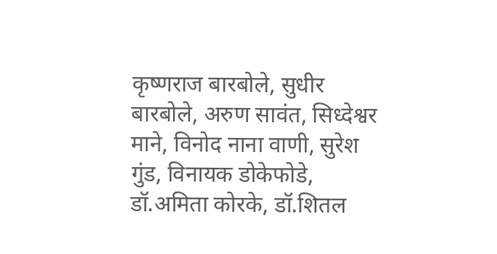कृष्णराज बारबोले, सुधीर बारबोले, अरुण सावंत, सिध्देश्वर माने, विनोद नाना वाणी, सुरेश गुंड, विनायक डोकेफोडे, डॉ.अमिता कोरके, डॉ.शितल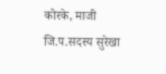कोरके, माजी जि.प.सदस्य सुरेखा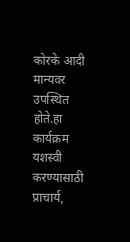कोरके आदी मान्यवर उपस्थित होते.हा कार्यक्रम यशस्वी करण्यासाठी प्राचार्य,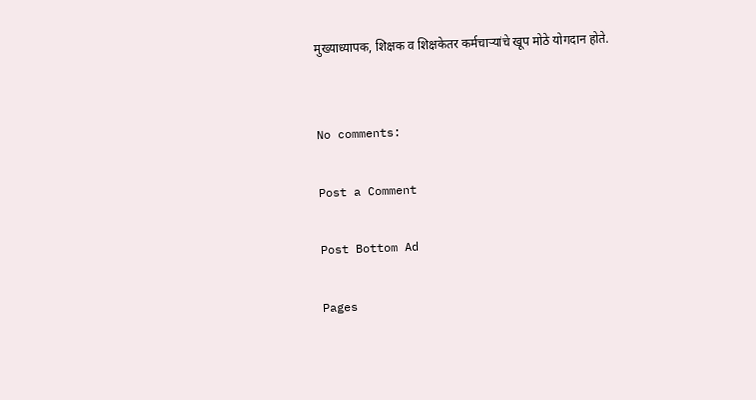मुख्याध्यापक, शिक्षक व शिक्षकेतर कर्मचाऱ्यांचे खूप मोठे योगदान होते.


No comments:

Post a Comment

Post Bottom Ad

Pages